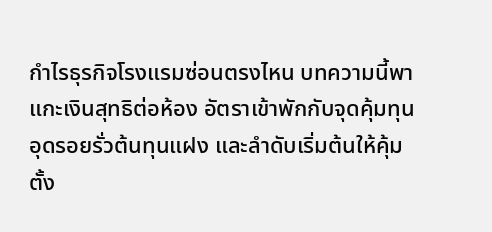กำไรธุรกิจโรงแรมซ่อนตรงไหน บทความนี้พาแกะเงินสุทธิต่อห้อง อัตราเข้าพักกับจุดคุ้มทุน อุดรอยรั่วต้นทุนแฝง และลำดับเริ่มต้นให้คุ้มตั้ง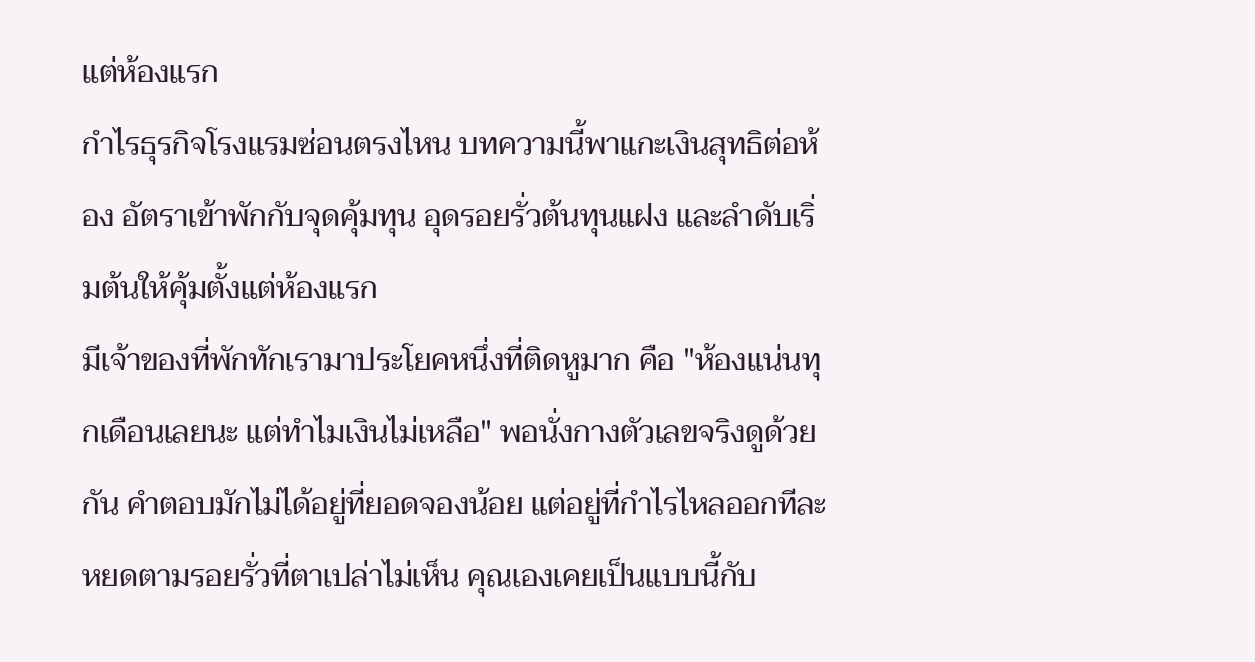แต่ห้องแรก
กำไรธุรกิจโรงแรมซ่อนตรงไหน บทความนี้พาแกะเงินสุทธิต่อห้อง อัตราเข้าพักกับจุดคุ้มทุน อุดรอยรั่วต้นทุนแฝง และลำดับเริ่มต้นให้คุ้มตั้งแต่ห้องแรก
มีเจ้าของที่พักทักเรามาประโยคหนึ่งที่ติดหูมาก คือ "ห้องแน่นทุกเดือนเลยนะ แต่ทำไมเงินไม่เหลือ" พอนั่งกางตัวเลขจริงดูด้วยกัน คำตอบมักไม่ได้อยู่ที่ยอดจองน้อย แต่อยู่ที่กำไรไหลออกทีละหยดตามรอยรั่วที่ตาเปล่าไม่เห็น คุณเองเคยเป็นแบบนี้กับ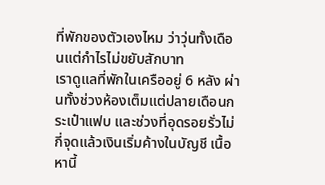ที่พักของตัวเองไหม ว่าวุ่นทั้งเดือนแต่กำไรไม่ขยับสักบาท
เราดูแลที่พักในเครืออยู่ 6 หลัง ผ่านทั้งช่วงห้องเต็มแต่ปลายเดือนกระเป๋าแฟบ และช่วงที่อุดรอยรั่วไม่กี่จุดแล้วเงินเริ่มค้างในบัญชี เนื้อหานี้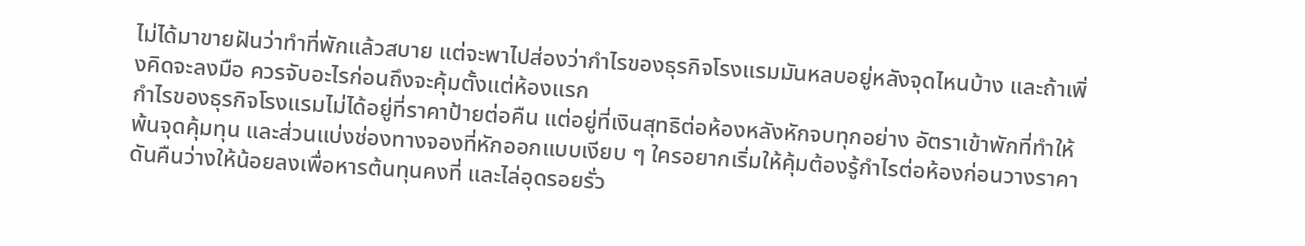ไม่ได้มาขายฝันว่าทำที่พักแล้วสบาย แต่จะพาไปส่องว่ากำไรของธุรกิจโรงแรมมันหลบอยู่หลังจุดไหนบ้าง และถ้าเพิ่งคิดจะลงมือ ควรจับอะไรก่อนถึงจะคุ้มตั้งแต่ห้องแรก
กำไรของธุรกิจโรงแรมไม่ได้อยู่ที่ราคาป้ายต่อคืน แต่อยู่ที่เงินสุทธิต่อห้องหลังหักจบทุกอย่าง อัตราเข้าพักที่ทำให้พ้นจุดคุ้มทุน และส่วนแบ่งช่องทางจองที่หักออกแบบเงียบ ๆ ใครอยากเริ่มให้คุ้มต้องรู้กำไรต่อห้องก่อนวางราคา ดันคืนว่างให้น้อยลงเพื่อหารต้นทุนคงที่ และไล่อุดรอยรั่ว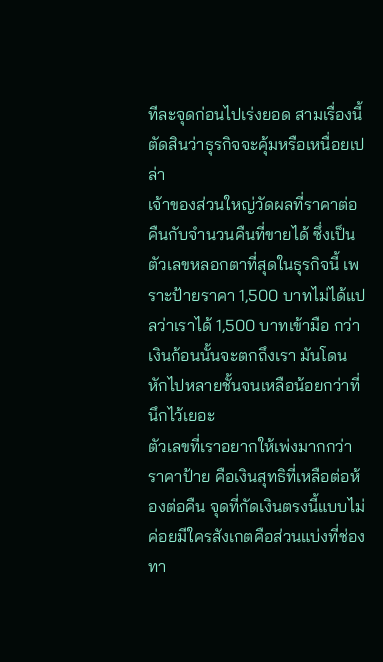ทีละจุดก่อนไปเร่งยอด สามเรื่องนี้ตัดสินว่าธุรกิจจะคุ้มหรือเหนื่อยเปล่า
เจ้าของส่วนใหญ่วัดผลที่ราคาต่อคืนกับจำนวนคืนที่ขายได้ ซึ่งเป็นตัวเลขหลอกตาที่สุดในธุรกิจนี้ เพราะป้ายราคา 1,500 บาทไม่ได้แปลว่าเราได้ 1,500 บาทเข้ามือ กว่าเงินก้อนนั้นจะตกถึงเรา มันโดนหักไปหลายชั้นจนเหลือน้อยกว่าที่นึกไว้เยอะ
ตัวเลขที่เราอยากให้เพ่งมากกว่าราคาป้าย คือเงินสุทธิที่เหลือต่อห้องต่อคืน จุดที่กัดเงินตรงนี้แบบไม่ค่อยมีใครสังเกตคือส่วนแบ่งที่ช่องทา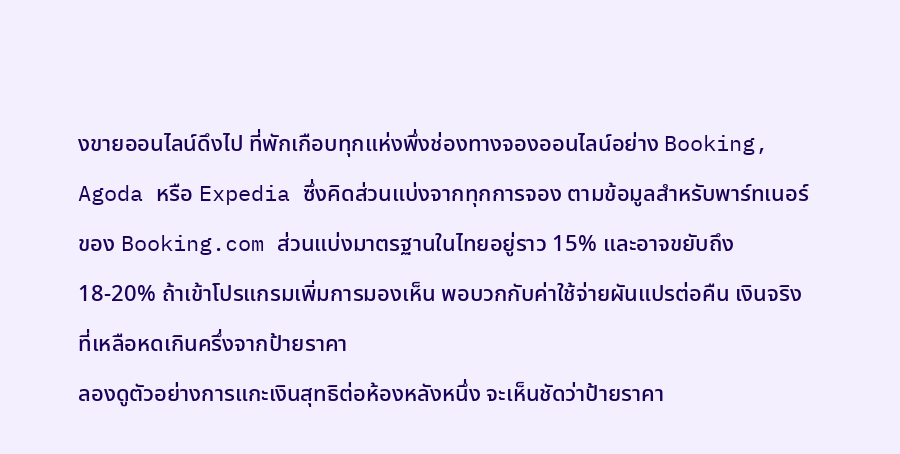งขายออนไลน์ดึงไป ที่พักเกือบทุกแห่งพึ่งช่องทางจองออนไลน์อย่าง Booking, Agoda หรือ Expedia ซึ่งคิดส่วนแบ่งจากทุกการจอง ตามข้อมูลสำหรับพาร์ทเนอร์ของ Booking.com ส่วนแบ่งมาตรฐานในไทยอยู่ราว 15% และอาจขยับถึง 18-20% ถ้าเข้าโปรแกรมเพิ่มการมองเห็น พอบวกกับค่าใช้จ่ายผันแปรต่อคืน เงินจริงที่เหลือหดเกินครึ่งจากป้ายราคา
ลองดูตัวอย่างการแกะเงินสุทธิต่อห้องหลังหนึ่ง จะเห็นชัดว่าป้ายราคา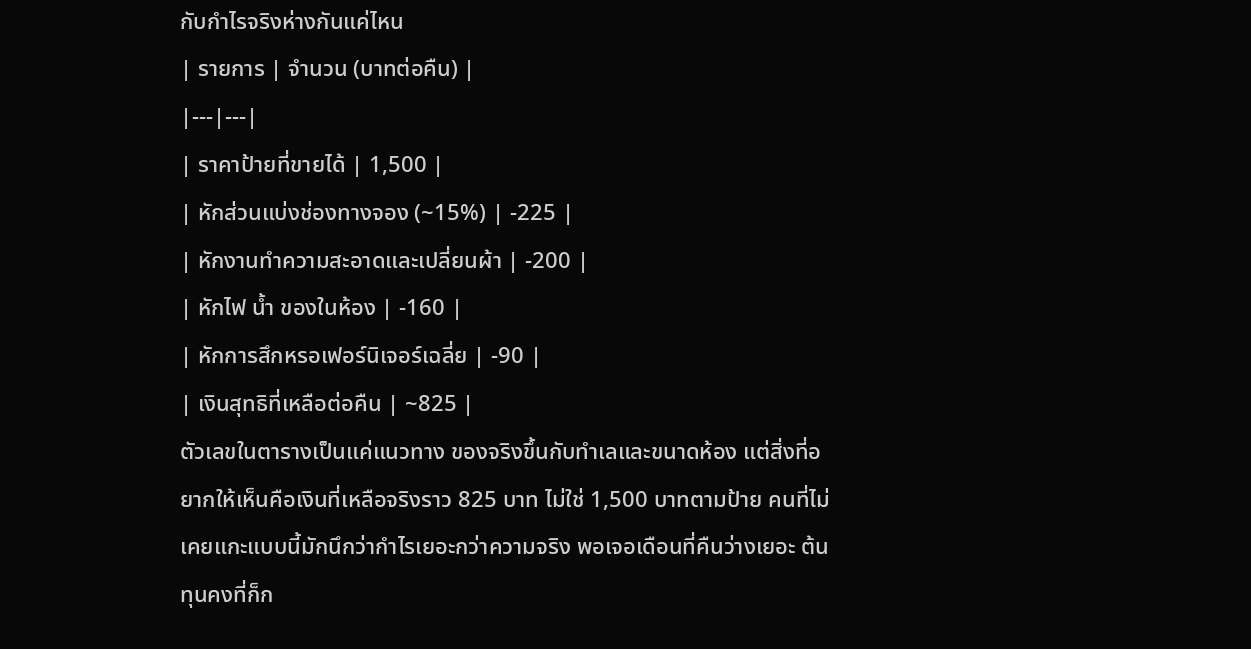กับกำไรจริงห่างกันแค่ไหน
| รายการ | จำนวน (บาทต่อคืน) |
|---|---|
| ราคาป้ายที่ขายได้ | 1,500 |
| หักส่วนแบ่งช่องทางจอง (~15%) | -225 |
| หักงานทำความสะอาดและเปลี่ยนผ้า | -200 |
| หักไฟ น้ำ ของในห้อง | -160 |
| หักการสึกหรอเฟอร์นิเจอร์เฉลี่ย | -90 |
| เงินสุทธิที่เหลือต่อคืน | ~825 |
ตัวเลขในตารางเป็นแค่แนวทาง ของจริงขึ้นกับทำเลและขนาดห้อง แต่สิ่งที่อยากให้เห็นคือเงินที่เหลือจริงราว 825 บาท ไม่ใช่ 1,500 บาทตามป้าย คนที่ไม่เคยแกะแบบนี้มักนึกว่ากำไรเยอะกว่าความจริง พอเจอเดือนที่คืนว่างเยอะ ต้นทุนคงที่ก็ก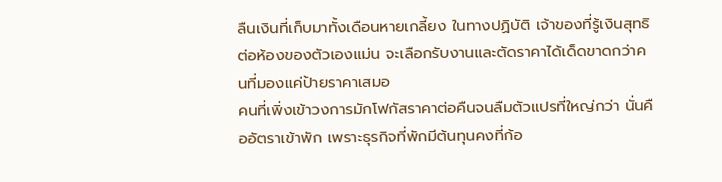ลืนเงินที่เก็บมาทั้งเดือนหายเกลี้ยง ในทางปฏิบัติ เจ้าของที่รู้เงินสุทธิต่อห้องของตัวเองแม่น จะเลือกรับงานและตัดราคาได้เด็ดขาดกว่าคนที่มองแค่ป้ายราคาเสมอ
คนที่เพิ่งเข้าวงการมักโฟกัสราคาต่อคืนจนลืมตัวแปรที่ใหญ่กว่า นั่นคืออัตราเข้าพัก เพราะธุรกิจที่พักมีต้นทุนคงที่ก้อ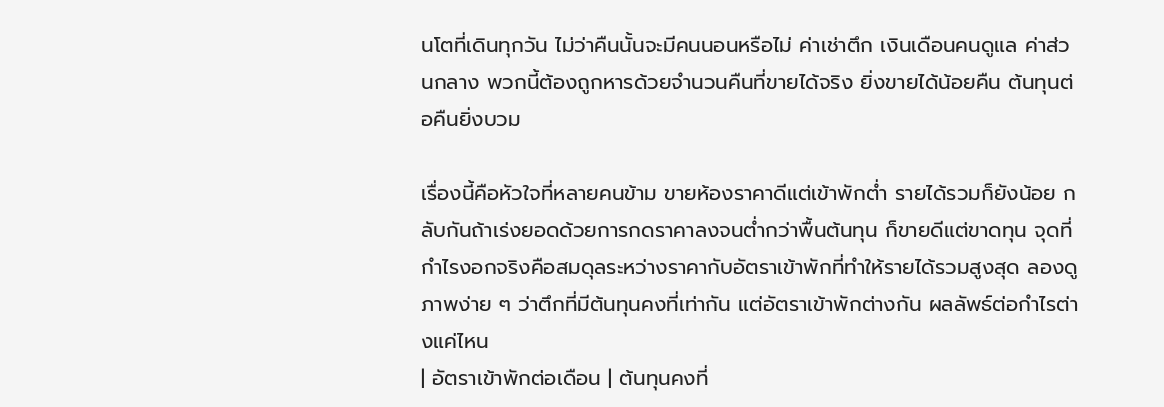นโตที่เดินทุกวัน ไม่ว่าคืนนั้นจะมีคนนอนหรือไม่ ค่าเช่าตึก เงินเดือนคนดูแล ค่าส่วนกลาง พวกนี้ต้องถูกหารด้วยจำนวนคืนที่ขายได้จริง ยิ่งขายได้น้อยคืน ต้นทุนต่อคืนยิ่งบวม

เรื่องนี้คือหัวใจที่หลายคนข้าม ขายห้องราคาดีแต่เข้าพักต่ำ รายได้รวมก็ยังน้อย กลับกันถ้าเร่งยอดด้วยการกดราคาลงจนต่ำกว่าพื้นต้นทุน ก็ขายดีแต่ขาดทุน จุดที่กำไรงอกจริงคือสมดุลระหว่างราคากับอัตราเข้าพักที่ทำให้รายได้รวมสูงสุด ลองดูภาพง่าย ๆ ว่าตึกที่มีต้นทุนคงที่เท่ากัน แต่อัตราเข้าพักต่างกัน ผลลัพธ์ต่อกำไรต่างแค่ไหน
| อัตราเข้าพักต่อเดือน | ต้นทุนคงที่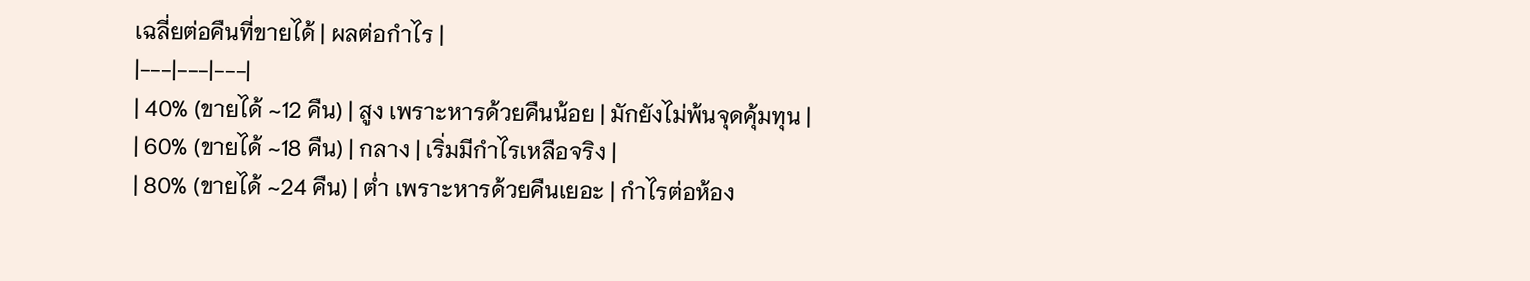เฉลี่ยต่อคืนที่ขายได้ | ผลต่อกำไร |
|---|---|---|
| 40% (ขายได้ ~12 คืน) | สูง เพราะหารด้วยคืนน้อย | มักยังไม่พ้นจุดคุ้มทุน |
| 60% (ขายได้ ~18 คืน) | กลาง | เริ่มมีกำไรเหลือจริง |
| 80% (ขายได้ ~24 คืน) | ต่ำ เพราะหารด้วยคืนเยอะ | กำไรต่อห้อง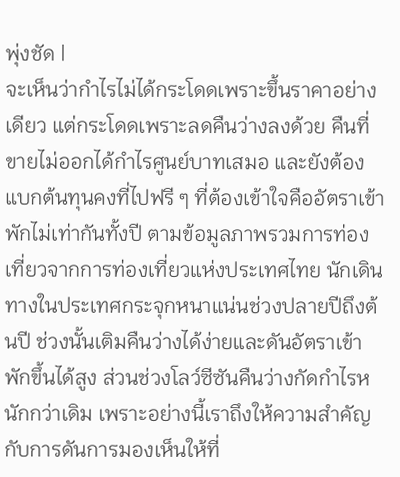พุ่งชัด |
จะเห็นว่ากำไรไม่ได้กระโดดเพราะขึ้นราคาอย่างเดียว แต่กระโดดเพราะลดคืนว่างลงด้วย คืนที่ขายไม่ออกได้กำไรศูนย์บาทเสมอ และยังต้องแบกต้นทุนคงที่ไปฟรี ๆ ที่ต้องเข้าใจคืออัตราเข้าพักไม่เท่ากันทั้งปี ตามข้อมูลภาพรวมการท่องเที่ยวจากการท่องเที่ยวแห่งประเทศไทย นักเดินทางในประเทศกระจุกหนาแน่นช่วงปลายปีถึงต้นปี ช่วงนั้นเติมคืนว่างได้ง่ายและดันอัตราเข้าพักขึ้นได้สูง ส่วนช่วงโลว์ซีซันคืนว่างกัดกำไรหนักกว่าเดิม เพราะอย่างนี้เราถึงให้ความสำคัญกับการดันการมองเห็นให้ที่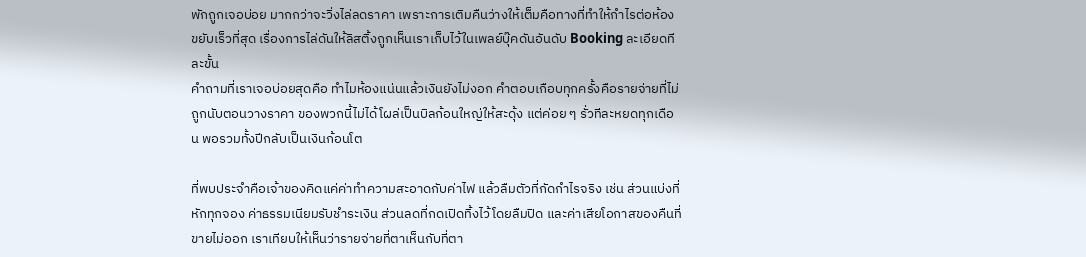พักถูกเจอบ่อย มากกว่าจะวิ่งไล่ลดราคา เพราะการเติมคืนว่างให้เต็มคือทางที่ทำให้กำไรต่อห้องขยับเร็วที่สุด เรื่องการไล่ดันให้ลิสติ้งถูกเห็นเราเก็บไว้ในเพลย์บุ๊คดันอันดับ Booking ละเอียดทีละขั้น
คำถามที่เราเจอบ่อยสุดคือ ทำไมห้องแน่นแล้วเงินยังไม่งอก คำตอบเกือบทุกครั้งคือรายจ่ายที่ไม่ถูกนับตอนวางราคา ของพวกนี้ไม่ได้โผล่เป็นบิลก้อนใหญ่ให้สะดุ้ง แต่ค่อย ๆ รั่วทีละหยดทุกเดือน พอรวมทั้งปีกลับเป็นเงินก้อนโต

ที่พบประจำคือเจ้าของคิดแค่ค่าทำความสะอาดกับค่าไฟ แล้วลืมตัวที่กัดกำไรจริง เช่น ส่วนแบ่งที่หักทุกจอง ค่าธรรมเนียมรับชำระเงิน ส่วนลดที่กดเปิดทิ้งไว้โดยลืมปิด และค่าเสียโอกาสของคืนที่ขายไม่ออก เราเทียบให้เห็นว่ารายจ่ายที่ตาเห็นกับที่ตา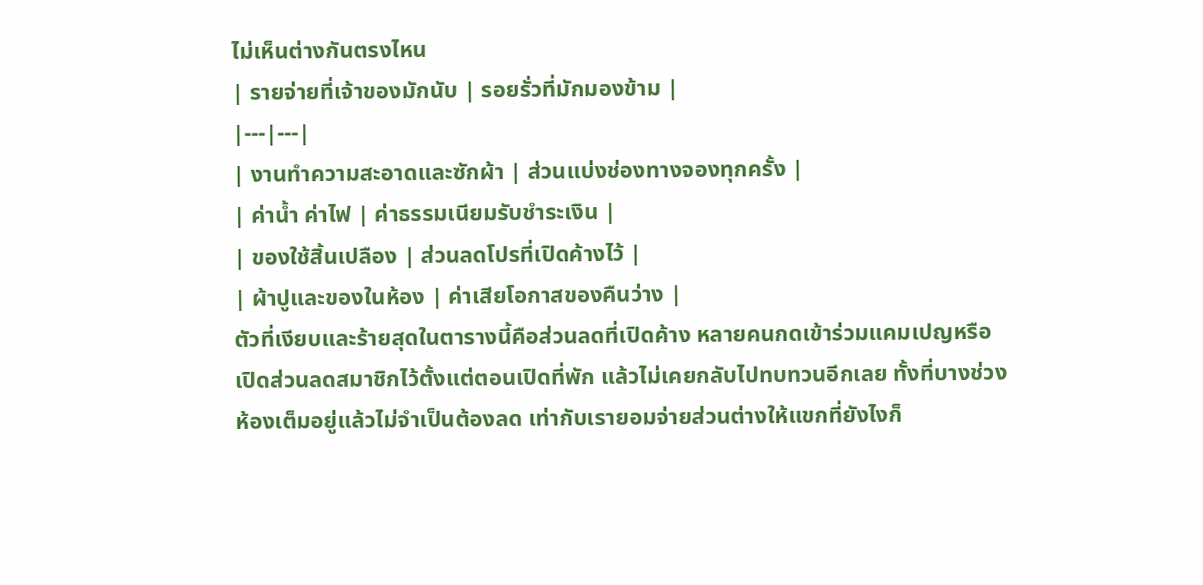ไม่เห็นต่างกันตรงไหน
| รายจ่ายที่เจ้าของมักนับ | รอยรั่วที่มักมองข้าม |
|---|---|
| งานทำความสะอาดและซักผ้า | ส่วนแบ่งช่องทางจองทุกครั้ง |
| ค่าน้ำ ค่าไฟ | ค่าธรรมเนียมรับชำระเงิน |
| ของใช้สิ้นเปลือง | ส่วนลดโปรที่เปิดค้างไว้ |
| ผ้าปูและของในห้อง | ค่าเสียโอกาสของคืนว่าง |
ตัวที่เงียบและร้ายสุดในตารางนี้คือส่วนลดที่เปิดค้าง หลายคนกดเข้าร่วมแคมเปญหรือเปิดส่วนลดสมาชิกไว้ตั้งแต่ตอนเปิดที่พัก แล้วไม่เคยกลับไปทบทวนอีกเลย ทั้งที่บางช่วงห้องเต็มอยู่แล้วไม่จำเป็นต้องลด เท่ากับเรายอมจ่ายส่วนต่างให้แขกที่ยังไงก็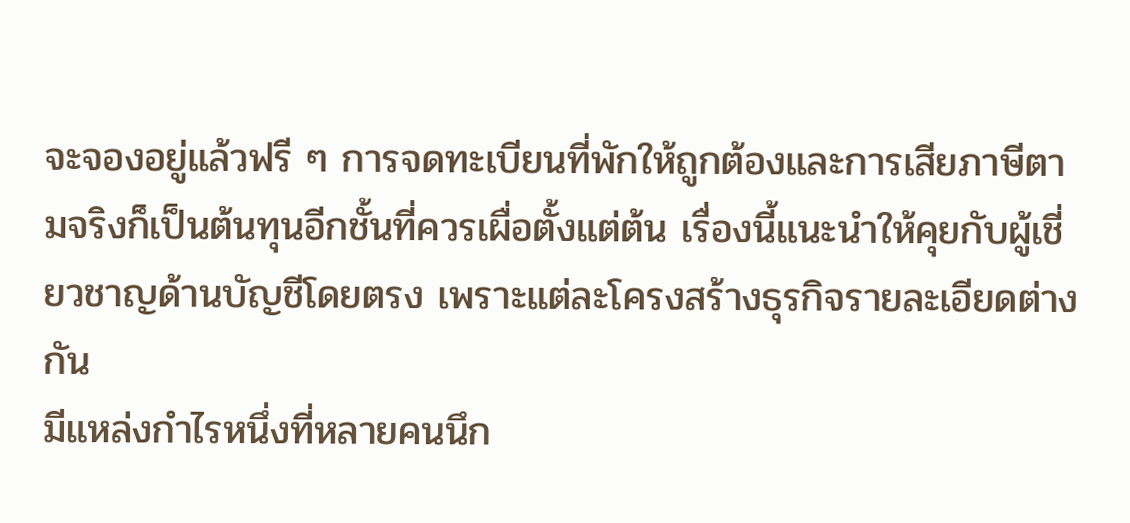จะจองอยู่แล้วฟรี ๆ การจดทะเบียนที่พักให้ถูกต้องและการเสียภาษีตามจริงก็เป็นต้นทุนอีกชั้นที่ควรเผื่อตั้งแต่ต้น เรื่องนี้แนะนำให้คุยกับผู้เชี่ยวชาญด้านบัญชีโดยตรง เพราะแต่ละโครงสร้างธุรกิจรายละเอียดต่างกัน
มีแหล่งกำไรหนึ่งที่หลายคนนึก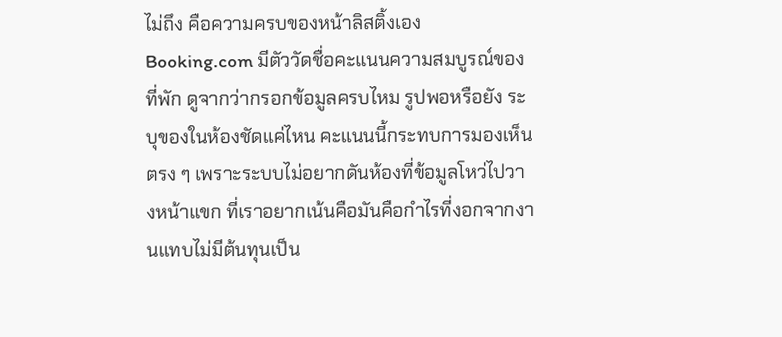ไม่ถึง คือความครบของหน้าลิสติ้งเอง Booking.com มีตัววัดชื่อคะแนนความสมบูรณ์ของที่พัก ดูจากว่ากรอกข้อมูลครบไหม รูปพอหรือยัง ระบุของในห้องชัดแค่ไหน คะแนนนี้กระทบการมองเห็นตรง ๆ เพราะระบบไม่อยากดันห้องที่ข้อมูลโหว่ไปวางหน้าแขก ที่เราอยากเน้นคือมันคือกำไรที่งอกจากงานแทบไม่มีต้นทุนเป็น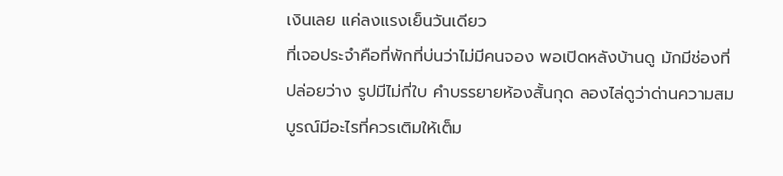เงินเลย แค่ลงแรงเย็นวันเดียว
ที่เจอประจำคือที่พักที่บ่นว่าไม่มีคนจอง พอเปิดหลังบ้านดู มักมีช่องที่ปล่อยว่าง รูปมีไม่กี่ใบ คำบรรยายห้องสั้นกุด ลองไล่ดูว่าด่านความสมบูรณ์มีอะไรที่ควรเติมให้เต็ม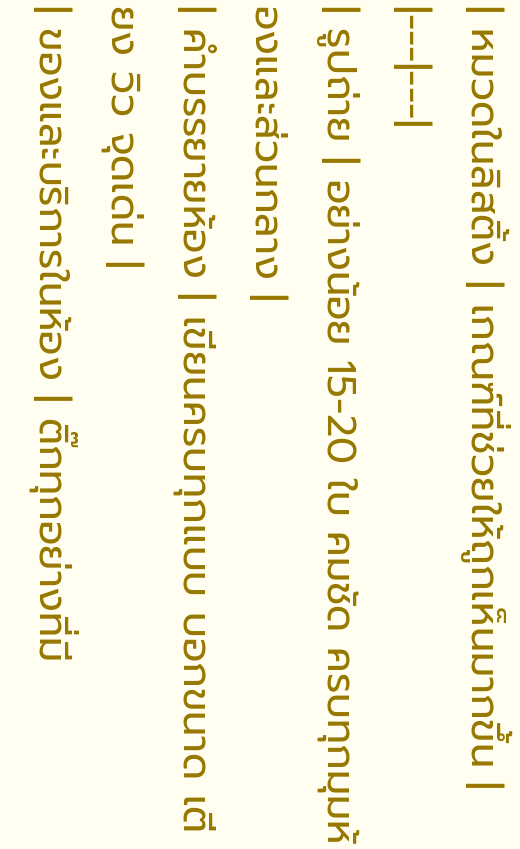| หมวดในลิสติ้ง | เกณฑ์ที่ช่วยให้ถูกเห็นมากขึ้น |
|---|---|
| รูปถ่าย | อย่างน้อย 15-20 ใบ คมชัด ครบทุกมุมห้องและส่วนกลาง |
| คำบรรยายห้อง | เขียนครบทุกแบบ บอกขนาด เตียง วิว จุดเด่น |
| ของและบริการในห้อง | ติ๊กทุกอย่างที่มี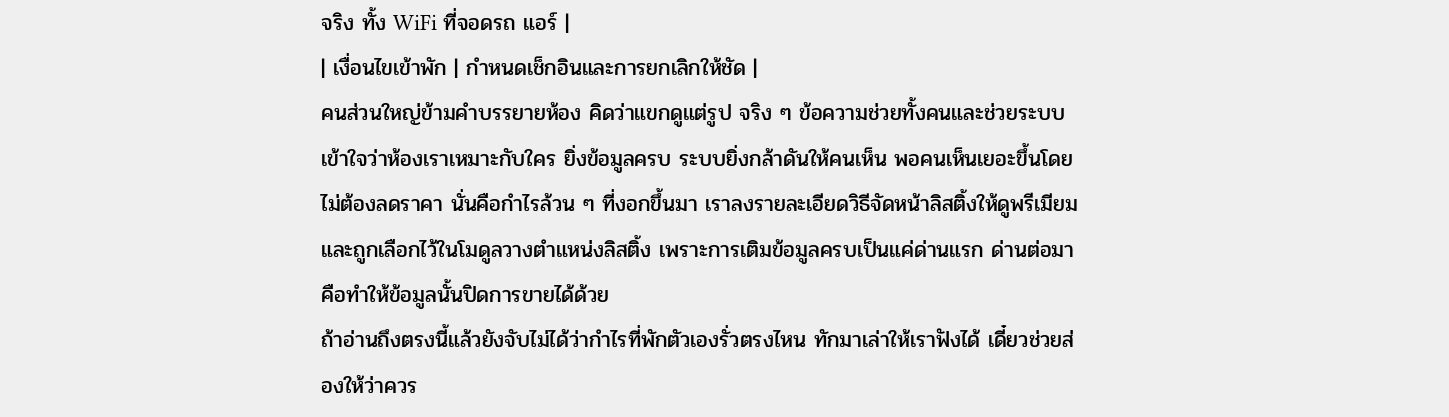จริง ทั้ง WiFi ที่จอดรถ แอร์ |
| เงื่อนไขเข้าพัก | กำหนดเช็กอินและการยกเลิกให้ชัด |
คนส่วนใหญ่ข้ามคำบรรยายห้อง คิดว่าแขกดูแต่รูป จริง ๆ ข้อความช่วยทั้งคนและช่วยระบบเข้าใจว่าห้องเราเหมาะกับใคร ยิ่งข้อมูลครบ ระบบยิ่งกล้าดันให้คนเห็น พอคนเห็นเยอะขึ้นโดยไม่ต้องลดราคา นั่นคือกำไรล้วน ๆ ที่งอกขึ้นมา เราลงรายละเอียดวิธีจัดหน้าลิสติ้งให้ดูพรีเมียมและถูกเลือกไว้ในโมดูลวางตำแหน่งลิสติ้ง เพราะการเติมข้อมูลครบเป็นแค่ด่านแรก ด่านต่อมาคือทำให้ข้อมูลนั้นปิดการขายได้ด้วย
ถ้าอ่านถึงตรงนี้แล้วยังจับไม่ได้ว่ากำไรที่พักตัวเองรั่วตรงไหน ทักมาเล่าให้เราฟังได้ เดี๋ยวช่วยส่องให้ว่าควร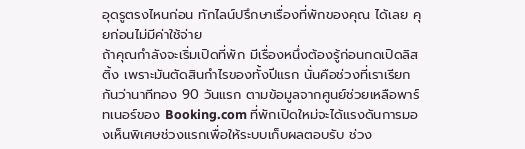อุดรูตรงไหนก่อน ทักไลน์ปรึกษาเรื่องที่พักของคุณ ได้เลย คุยก่อนไม่มีค่าใช้จ่าย
ถ้าคุณกำลังจะเริ่มเปิดที่พัก มีเรื่องหนึ่งต้องรู้ก่อนกดเปิดลิสติ้ง เพราะมันตัดสินกำไรของทั้งปีแรก นั่นคือช่วงที่เราเรียกกันว่านาทีทอง 90 วันแรก ตามข้อมูลจากศูนย์ช่วยเหลือพาร์ทเนอร์ของ Booking.com ที่พักเปิดใหม่จะได้แรงดันการมองเห็นพิเศษช่วงแรกเพื่อให้ระบบเก็บผลตอบรับ ช่วง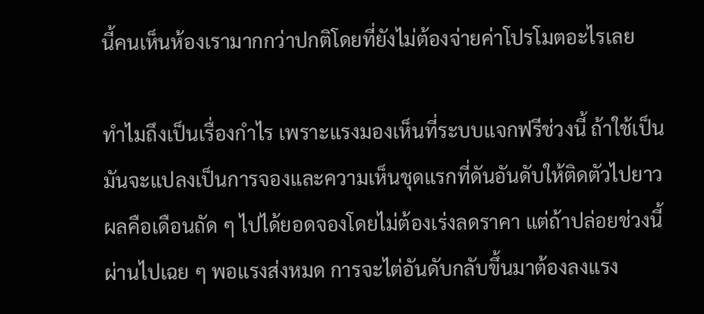นี้คนเห็นห้องเรามากกว่าปกติโดยที่ยังไม่ต้องจ่ายค่าโปรโมตอะไรเลย

ทำไมถึงเป็นเรื่องกำไร เพราะแรงมองเห็นที่ระบบแจกฟรีช่วงนี้ ถ้าใช้เป็น มันจะแปลงเป็นการจองและความเห็นชุดแรกที่ดันอันดับให้ติดตัวไปยาว ผลคือเดือนถัด ๆ ไปได้ยอดจองโดยไม่ต้องเร่งลดราคา แต่ถ้าปล่อยช่วงนี้ผ่านไปเฉย ๆ พอแรงส่งหมด การจะไต่อันดับกลับขึ้นมาต้องลงแรง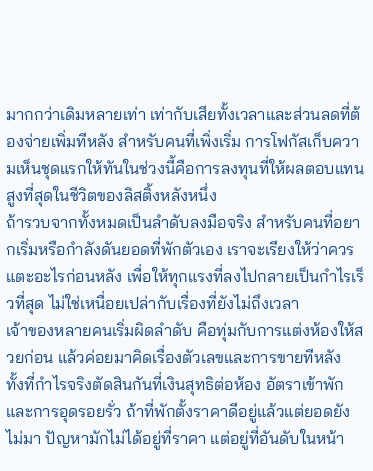มากกว่าเดิมหลายเท่า เท่ากับเสียทั้งเวลาและส่วนลดที่ต้องจ่ายเพิ่มทีหลัง สำหรับคนที่เพิ่งเริ่ม การโฟกัสเก็บความเห็นชุดแรกให้ทันในช่วงนี้คือการลงทุนที่ให้ผลตอบแทนสูงที่สุดในชีวิตของลิสติ้งหลังหนึ่ง
ถ้ารวบจากทั้งหมดเป็นลำดับลงมือจริง สำหรับคนที่อยากเริ่มหรือกำลังดันยอดที่พักตัวเอง เราจะเรียงให้ว่าควรแตะอะไรก่อนหลัง เพื่อให้ทุกแรงที่ลงไปกลายเป็นกำไรเร็วที่สุด ไม่ใช่เหนื่อยเปล่ากับเรื่องที่ยังไม่ถึงเวลา
เจ้าของหลายคนเริ่มผิดลำดับ คือทุ่มกับการแต่งห้องให้สวยก่อน แล้วค่อยมาคิดเรื่องตัวเลขและการขายทีหลัง ทั้งที่กำไรจริงตัดสินกันที่เงินสุทธิต่อห้อง อัตราเข้าพัก และการอุดรอยรั่ว ถ้าที่พักตั้งราคาดีอยู่แล้วแต่ยอดยังไม่มา ปัญหามักไม่ได้อยู่ที่ราคา แต่อยู่ที่อันดับในหน้า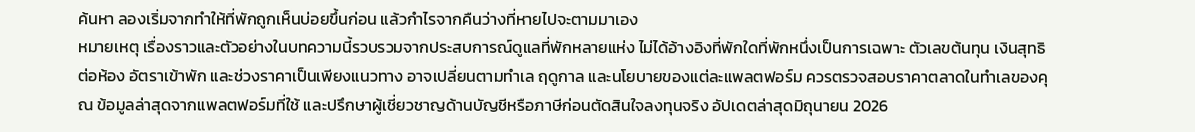ค้นหา ลองเริ่มจากทำให้ที่พักถูกเห็นบ่อยขึ้นก่อน แล้วกำไรจากคืนว่างที่หายไปจะตามมาเอง
หมายเหตุ เรื่องราวและตัวอย่างในบทความนี้รวบรวมจากประสบการณ์ดูแลที่พักหลายแห่ง ไม่ได้อ้างอิงที่พักใดที่พักหนึ่งเป็นการเฉพาะ ตัวเลขต้นทุน เงินสุทธิต่อห้อง อัตราเข้าพัก และช่วงราคาเป็นเพียงแนวทาง อาจเปลี่ยนตามทำเล ฤดูกาล และนโยบายของแต่ละแพลตฟอร์ม ควรตรวจสอบราคาตลาดในทำเลของคุณ ข้อมูลล่าสุดจากแพลตฟอร์มที่ใช้ และปรึกษาผู้เชี่ยวชาญด้านบัญชีหรือภาษีก่อนตัดสินใจลงทุนจริง อัปเดตล่าสุดมิถุนายน 2026